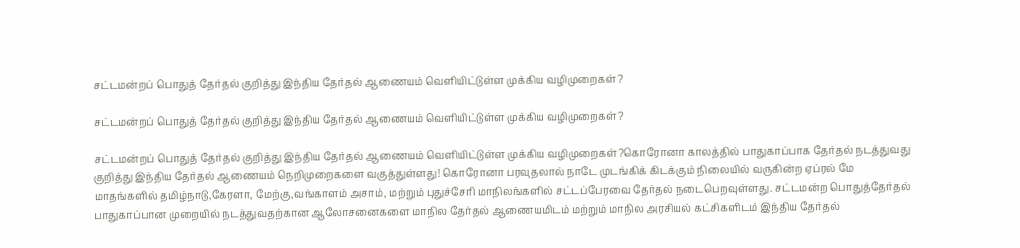சட்டமன்றப் பொதுத் தேர்தல் குறித்து இந்திய தேர்தல் ஆணையம் வெளியிட்டுள்ள முக்கிய வழிமுறைகள்?

சட்டமன்றப் பொதுத் தேர்தல் குறித்து இந்திய தேர்தல் ஆணையம் வெளியிட்டுள்ள முக்கிய வழிமுறைகள்?

சட்டமன்றப் பொதுத் தேர்தல் குறித்து இந்திய தேர்தல் ஆணையம் வெளியிட்டுள்ள முக்கிய வழிமுறைகள்?கொரோனா காலத்தில் பாதுகாப்பாக தேர்தல் நடத்துவது குறித்து இந்திய தேர்தல் ஆணையம் நெறிமுறைகளை வகுத்துள்ளது! கொரோனா பரவுதலால் நாடே முடங்கிக் கிடக்கும் நிலையில் வருகின்ற ஏப்ரல் மே மாதங்களில் தமிழ்நாடு,கேரளா, மேற்கு,வங்காளம் அசாம், மற்றும் புதுச்சேரி மாநிலங்களில் சட்டப்பேரவை தேர்தல் நடைபெறவுள்ளது. சட்டமன்ற பொதுத்தேர்தல் பாதுகாப்பான முறையில் நடத்துவதற்கான ஆலோசனைகளை மாநில தேர்தல் ஆணையமிடம் மற்றும் மாநில அரசியல் கட்சிகளிடம் இந்திய தேர்தல்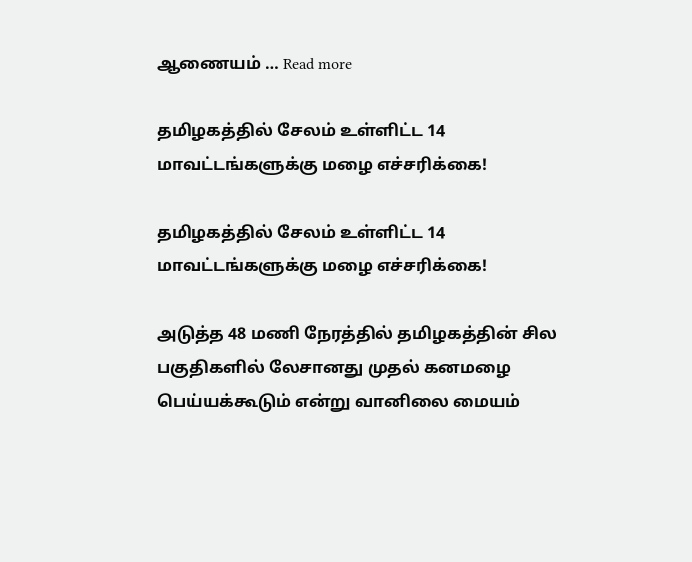ஆணையம் … Read more

தமிழகத்தில் சேலம் உள்ளிட்ட 14 மாவட்டங்களுக்கு மழை எச்சரிக்கை!

தமிழகத்தில் சேலம் உள்ளிட்ட 14 மாவட்டங்களுக்கு மழை எச்சரிக்கை!

அடுத்த 48 மணி நேரத்தில் தமிழகத்தின் சில பகுதிகளில் லேசானது முதல் கனமழை பெய்யக்கூடும் என்று வானிலை மையம்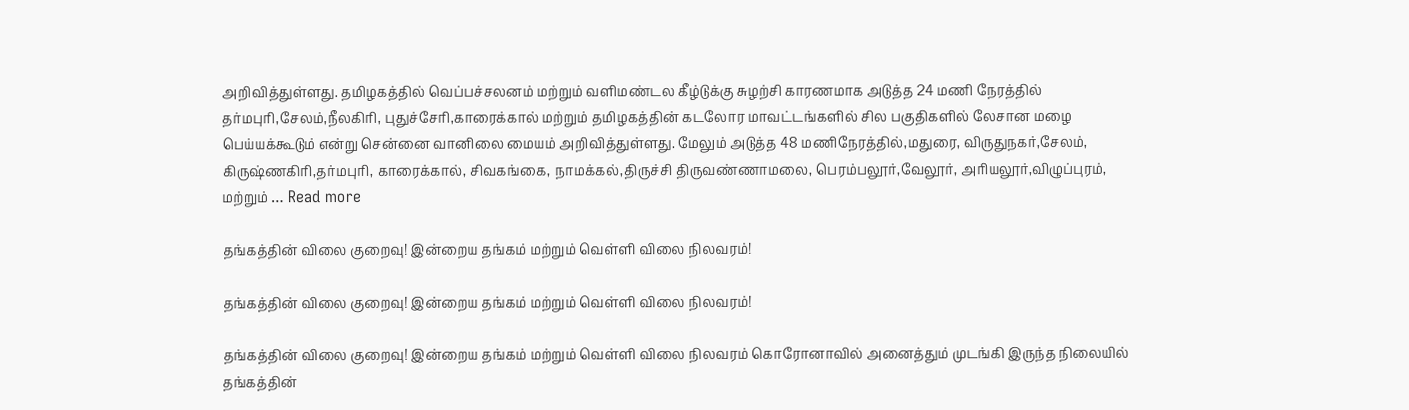அறிவித்துள்ளது. தமிழகத்தில் வெப்பச்சலனம் மற்றும் வளிமண்டல கீழ்டுக்கு சுழற்சி காரணமாக அடுத்த 24 மணி நேரத்தில் தர்மபுரி,சேலம்,நீலகிரி, புதுச்சேரி,காரைக்கால் மற்றும் தமிழகத்தின் கடலோர மாவட்டங்களில் சில பகுதிகளில் லேசான மழை பெய்யக்கூடும் என்று சென்னை வானிலை மையம் அறிவித்துள்ளது. மேலும் அடுத்த 48 மணிநேரத்தில்,மதுரை, விருதுநகர்,சேலம், கிருஷ்ணகிரி,தர்மபுரி, காரைக்கால், சிவகங்கை, நாமக்கல்,திருச்சி திருவண்ணாமலை, பெரம்பலூர்,வேலூர், அரியலூர்,விழுப்புரம், மற்றும் … Read more

தங்கத்தின் விலை குறைவு! இன்றைய தங்கம் மற்றும் வெள்ளி விலை நிலவரம்!

தங்கத்தின் விலை குறைவு! இன்றைய தங்கம் மற்றும் வெள்ளி விலை நிலவரம்!

தங்கத்தின் விலை குறைவு! இன்றைய தங்கம் மற்றும் வெள்ளி விலை நிலவரம் கொரோனாவில் அனைத்தும் முடங்கி இருந்த நிலையில் தங்கத்தின்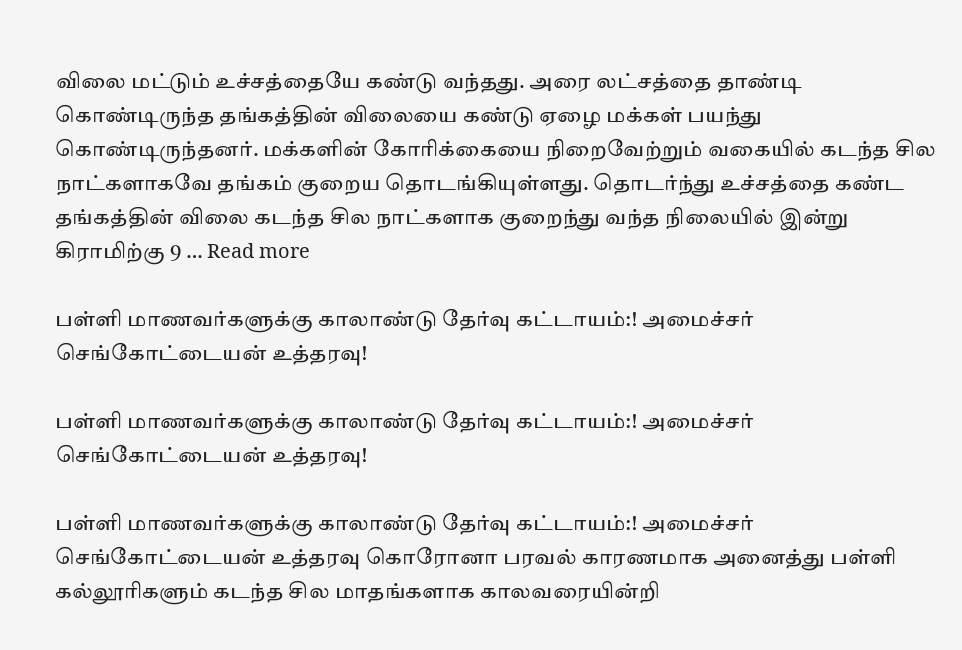விலை மட்டும் உச்சத்தையே கண்டு வந்தது. அரை லட்சத்தை தாண்டி கொண்டிருந்த தங்கத்தின் விலையை கண்டு ஏழை மக்கள் பயந்து கொண்டிருந்தனர். மக்களின் கோரிக்கையை நிறைவேற்றும் வகையில் கடந்த சில நாட்களாகவே தங்கம் குறைய தொடங்கியுள்ளது. தொடர்ந்து உச்சத்தை கண்ட தங்கத்தின் விலை கடந்த சில நாட்களாக குறைந்து வந்த நிலையில் இன்று கிராமிற்கு 9 … Read more

பள்ளி மாணவர்களுக்கு காலாண்டு தேர்வு கட்டாயம்:! அமைச்சர் செங்கோட்டையன் உத்தரவு!

பள்ளி மாணவர்களுக்கு காலாண்டு தேர்வு கட்டாயம்:! அமைச்சர் செங்கோட்டையன் உத்தரவு!

பள்ளி மாணவர்களுக்கு காலாண்டு தேர்வு கட்டாயம்:! அமைச்சர் செங்கோட்டையன் உத்தரவு கொரோனா பரவல் காரணமாக அனைத்து பள்ளி கல்லூரிகளும் கடந்த சில மாதங்களாக காலவரையின்றி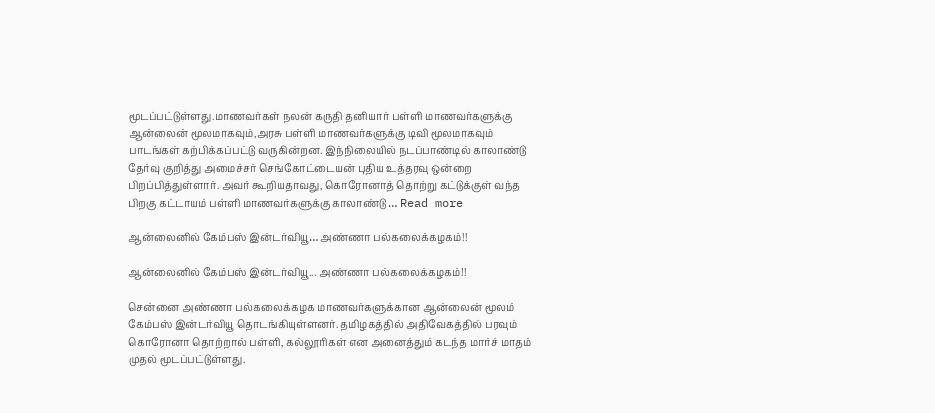மூடப்பட்டுள்ளது.மாணவர்கள் நலன் கருதி தனியார் பள்ளி மாணவர்களுக்கு ஆன்லைன் மூலமாகவும்,அரசு பள்ளி மாணவர்களுக்கு டிவி மூலமாகவும் பாடங்கள் கற்பிக்கப்பட்டு வருகின்றன. இந்நிலையில் நடப்பாண்டில் காலாண்டு தேர்வு குறித்து அமைச்சர் செங்கோட்டையன் புதிய உத்தரவு ஒன்றை பிறப்பித்துள்ளார். அவர் கூறியதாவது, கொரோனாத் தொற்று கட்டுக்குள் வந்த பிறகு கட்டாயம் பள்ளி மாணவர்களுக்கு காலாண்டு … Read more

ஆன்லைனில் கேம்பஸ் இன்டர்வியூ… அண்ணா பல்கலைக்கழகம்!!

ஆன்லைனில் கேம்பஸ் இன்டர்வியூ... அண்ணா பல்கலைக்கழகம்!!

சென்னை அண்ணா பல்கலைக்கழக மாணவர்களுக்கான ஆன்லைன் மூலம் கேம்பஸ் இன்டர்வியூ தொடங்கியுள்ளனர். தமிழகத்தில் அதிவேகத்தில் பரவும் கொரோனா தொற்றால் பள்ளி, கல்லூரிகள் என அனைத்தும் கடந்த மார்ச் மாதம் முதல் மூடப்பட்டுள்ளது.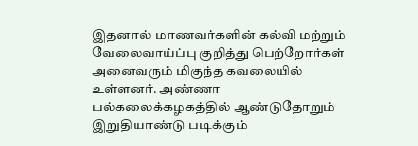இதனால் மாணவர்களின் கல்வி மற்றும் வேலைவாய்ப்பு குறித்து பெற்றோர்கள் அனைவரும் மிகுந்த கவலையில் உள்ளனர். அண்ணா பல்கலைக்கழகத்தில் ஆண்டுதோறும் இறுதியாண்டு படிக்கும்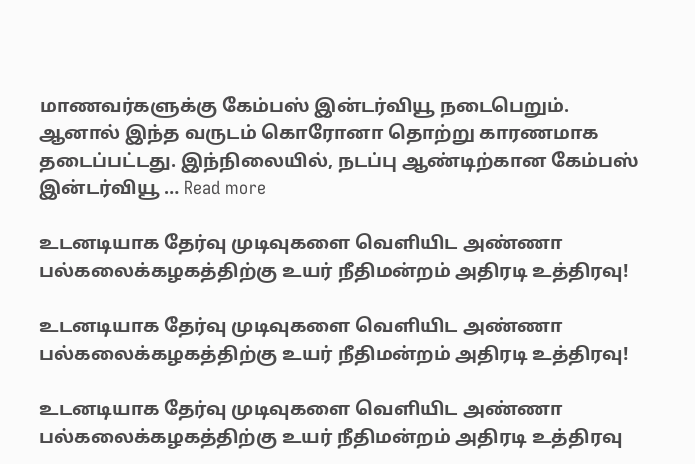மாணவர்களுக்கு கேம்பஸ் இன்டர்வியூ நடைபெறும். ஆனால் இந்த வருடம் கொரோனா தொற்று காரணமாக தடைப்பட்டது. இந்நிலையில், நடப்பு ஆண்டிற்கான கேம்பஸ் இன்டர்வியூ … Read more

உடனடியாக தேர்வு முடிவுகளை வெளியிட அண்ணா பல்கலைக்கழகத்திற்கு உயர் நீதிமன்றம் அதிரடி உத்திரவு!

உடனடியாக தேர்வு முடிவுகளை வெளியிட அண்ணா பல்கலைக்கழகத்திற்கு உயர் நீதிமன்றம் அதிரடி உத்திரவு!

உடனடியாக தேர்வு முடிவுகளை வெளியிட அண்ணா பல்கலைக்கழகத்திற்கு உயர் நீதிமன்றம் அதிரடி உத்திரவு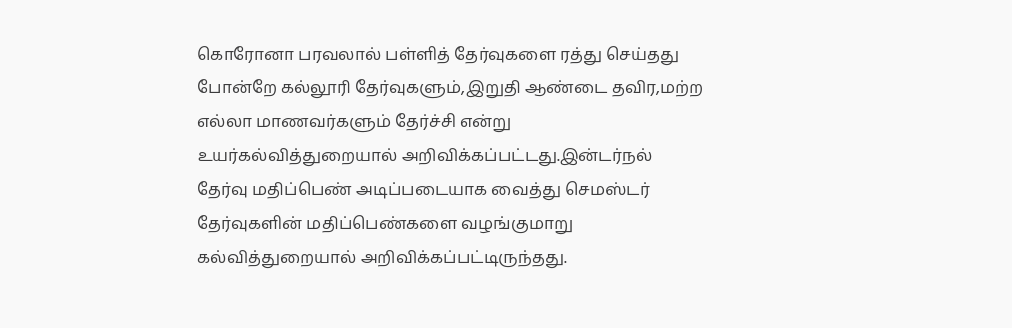கொரோனா பரவலால் பள்ளித் தேர்வுகளை ரத்து செய்தது போன்றே கல்லூரி தேர்வுகளும்,இறுதி ஆண்டை தவிர,மற்ற எல்லா மாணவர்களும் தேர்ச்சி என்று உயர்கல்வித்துறையால் அறிவிக்கப்பட்டது.இன்டர்நல் தேர்வு மதிப்பெண் அடிப்படையாக வைத்து செமஸ்டர் தேர்வுகளின் மதிப்பெண்களை வழங்குமாறு கல்வித்துறையால் அறிவிக்கப்பட்டிருந்தது.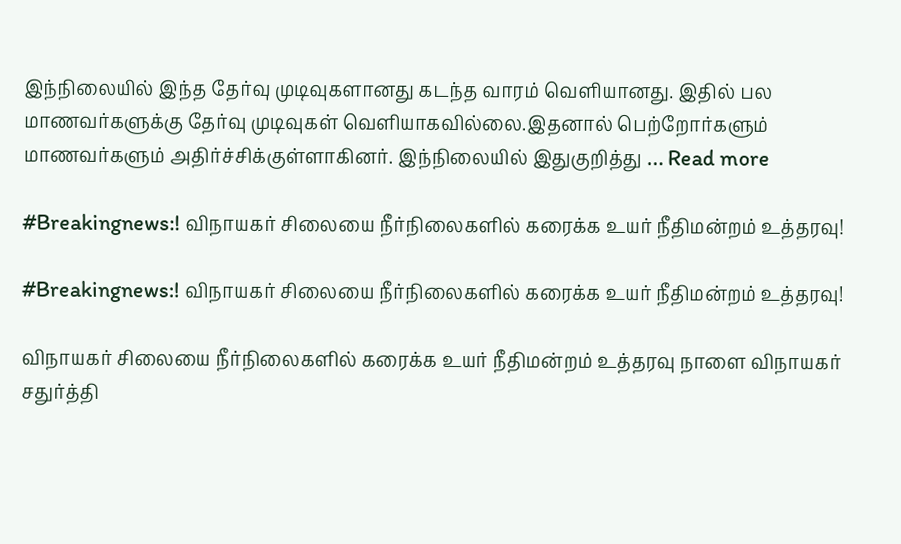இந்நிலையில் இந்த தேர்வு முடிவுகளானது கடந்த வாரம் வெளியானது. இதில் பல மாணவர்களுக்கு தேர்வு முடிவுகள் வெளியாகவில்லை.இதனால் பெற்றோர்களும் மாணவர்களும் அதிர்ச்சிக்குள்ளாகினர். இந்நிலையில் இதுகுறித்து … Read more

#Breakingnews:! விநாயகர் சிலையை நீர்நிலைகளில் கரைக்க உயர் நீதிமன்றம் உத்தரவு!

#Breakingnews:! விநாயகர் சிலையை நீர்நிலைகளில் கரைக்க உயர் நீதிமன்றம் உத்தரவு!

விநாயகர் சிலையை நீர்நிலைகளில் கரைக்க உயர் நீதிமன்றம் உத்தரவு நாளை விநாயகர் சதுர்த்தி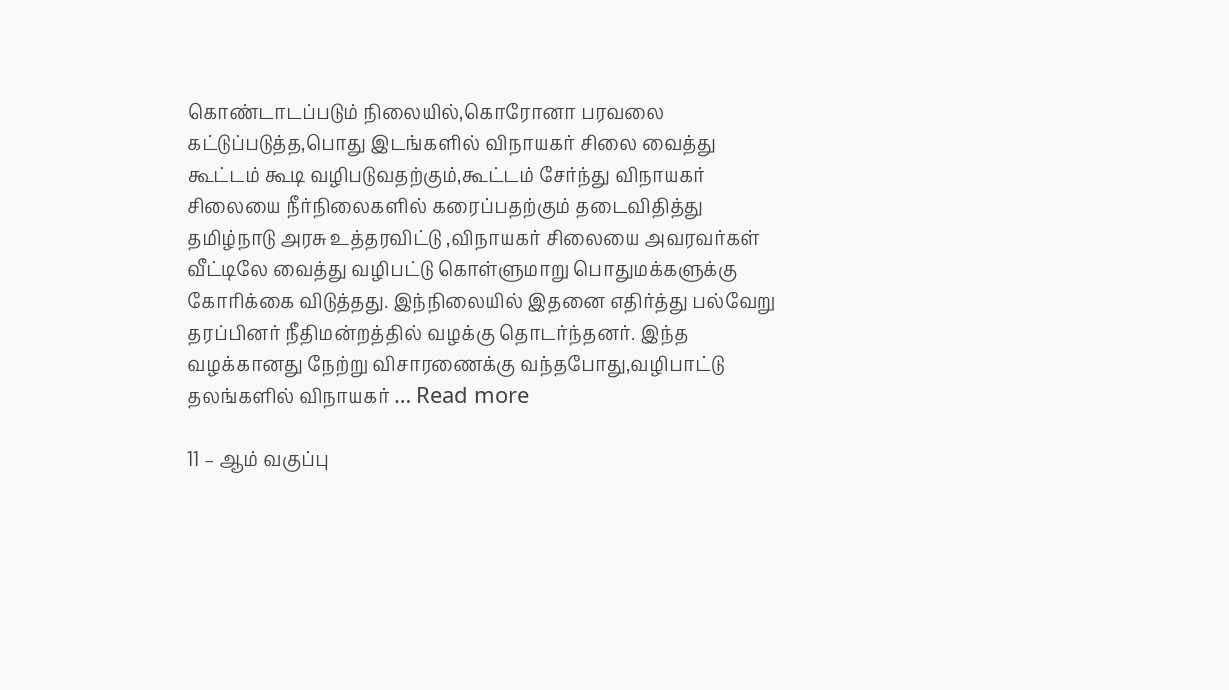கொண்டாடப்படும் நிலையில்,கொரோனா பரவலை கட்டுப்படுத்த,பொது இடங்களில் விநாயகர் சிலை வைத்து கூட்டம் கூடி வழிபடுவதற்கும்,கூட்டம் சேர்ந்து விநாயகர் சிலையை நீர்நிலைகளில் கரைப்பதற்கும் தடைவிதித்து தமிழ்நாடு அரசு உத்தரவிட்டு ,விநாயகர் சிலையை அவரவர்கள் வீட்டிலே வைத்து வழிபட்டு கொள்ளுமாறு பொதுமக்களுக்கு கோரிக்கை விடுத்தது. இந்நிலையில் இதனை எதிர்த்து பல்வேறு தரப்பினர் நீதிமன்றத்தில் வழக்கு தொடர்ந்தனர். இந்த வழக்கானது நேற்று விசாரணைக்கு வந்தபோது,வழிபாட்டு தலங்களில் விநாயகர் … Read more

11 – ஆம் வகுப்பு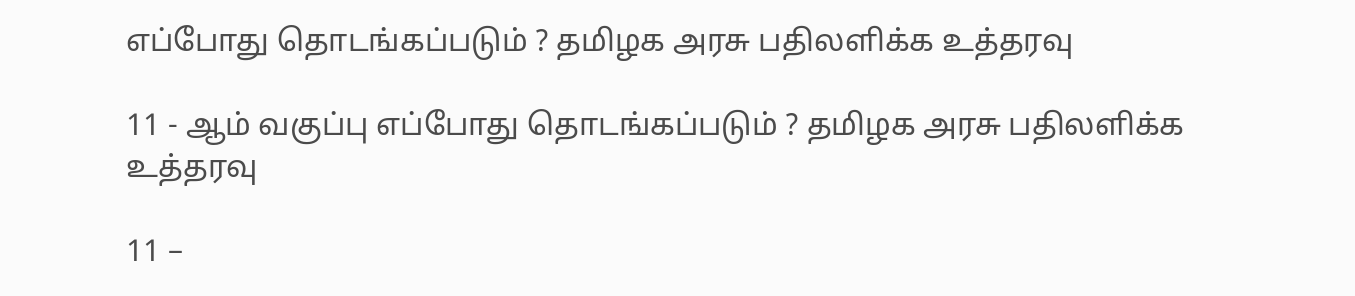எப்போது தொடங்கப்படும் ? தமிழக அரசு பதிலளிக்க உத்தரவு

11 - ஆம் வகுப்பு எப்போது தொடங்கப்படும் ? தமிழக அரசு பதிலளிக்க உத்தரவு

11 –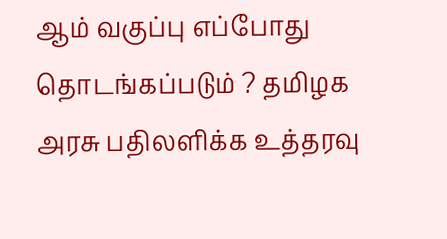ஆம் வகுப்பு எப்போது தொடங்கப்படும் ? தமிழக அரசு பதிலளிக்க உத்தரவு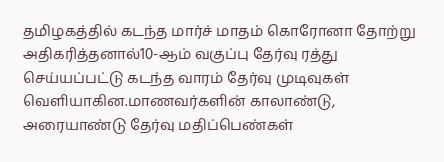தமிழகத்தில் கடந்த மார்ச் மாதம் கொரோனா தோற்று அதிகரித்தனால்10-ஆம் வகுப்பு தேர்வு ரத்து செய்யப்பட்டு கடந்த வாரம் தேர்வு முடிவுகள் வெளியாகின.மாணவர்களின் காலாண்டு, அரையாண்டு தேர்வு மதிப்பெண்கள்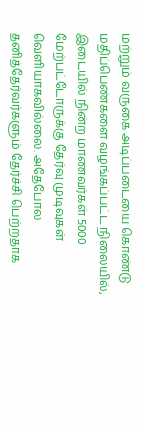மற்றும் வருகை அடிப்படையை கொண்டு மதிப்பெண்களை வழங்கப்பட்ட நிலையில், இடையில் நின்ற மாணவர்கள் 5000 மேற்பட்டோருக்கு தேர்வு முடிவுகள் வெளியாகவில்லை. அதேபோல தனித்தேர்வர்களும் தேர்ச்சி பெற்றதாக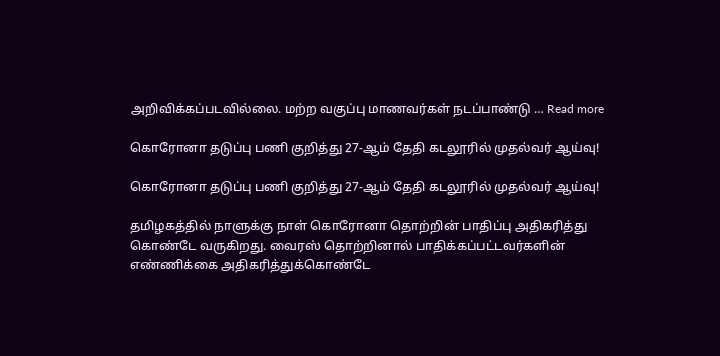அறிவிக்கப்படவில்லை. மற்ற வகுப்பு மாணவர்கள் நடப்பாண்டு … Read more

கொரோனா தடுப்பு பணி குறித்து 27-ஆம் தேதி கடலூரில் முதல்வர் ஆய்வு!

கொரோனா தடுப்பு பணி குறித்து 27-ஆம் தேதி கடலூரில் முதல்வர் ஆய்வு!

தமிழகத்தில் நாளுக்கு நாள் கொரோனா தொற்றின் பாதிப்பு அதிகரித்து கொண்டே வருகிறது. வைரஸ் தொற்றினால் பாதிக்கப்பட்டவர்களின் எண்ணிக்கை அதிகரித்துக்கொண்டே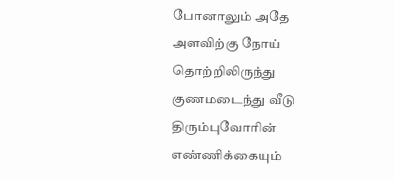போனாலும் அதே அளவிற்கு நோய் தொற்றிலிருந்து குணமடைந்து வீடு திரும்புவோரின் எண்ணிக்கையும்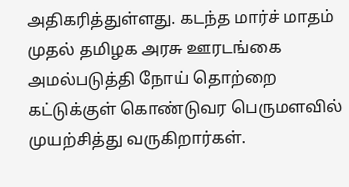அதிகரித்துள்ளது. கடந்த மார்ச் மாதம் முதல் தமிழக அரசு ஊரடங்கை அமல்படுத்தி நோய் தொற்றை கட்டுக்குள் கொண்டுவர பெருமளவில் முயற்சித்து வருகிறார்கள்.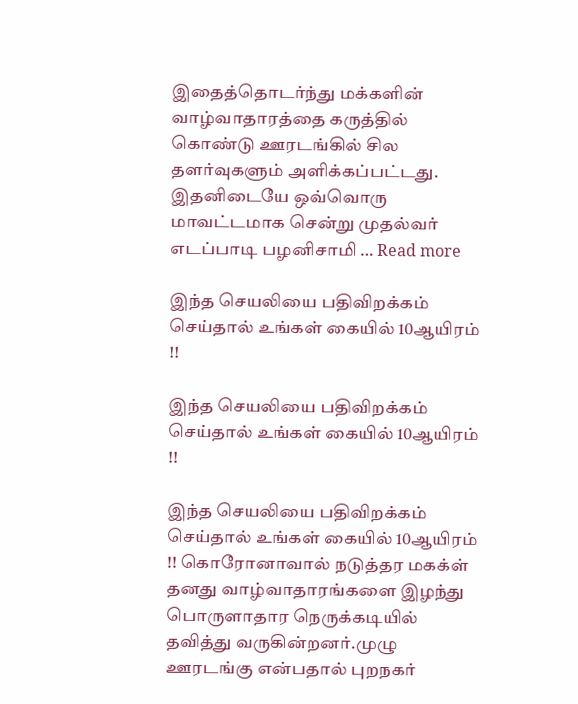இதைத்தொடர்ந்து மக்களின் வாழ்வாதாரத்தை கருத்தில் கொண்டு ஊரடங்கில் சில தளர்வுகளும் அளிக்கப்பட்டது. இதனிடையே ஒவ்வொரு மாவட்டமாக சென்று முதல்வர் எடப்பாடி பழனிசாமி … Read more

இந்த செயலியை பதிவிறக்கம் செய்தால் உங்கள் கையில் 10ஆயிரம் !!

இந்த செயலியை பதிவிறக்கம் செய்தால் உங்கள் கையில் 10ஆயிரம் !!

இந்த செயலியை பதிவிறக்கம் செய்தால் உங்கள் கையில் 10ஆயிரம் !! கொரோனாவால் நடுத்தர மகக்ள் தனது வாழ்வாதாரங்களை இழந்து பொருளாதார நெருக்கடியில் தவித்து வருகின்றனர்.முழு ஊரடங்கு என்பதால் புறநகர்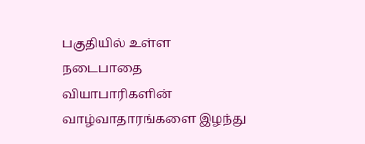பகுதியில் உள்ள நடைபாதை வியாபாரிகளின் வாழ்வாதாரங்களை இழந்து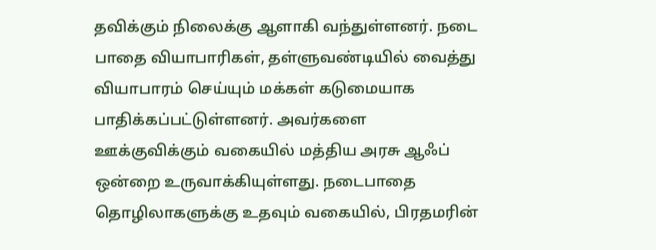தவிக்கும் நிலைக்கு ஆளாகி வந்துள்ளனர். நடை பாதை வியாபாரிகள், தள்ளுவண்டியில் வைத்து வியாபாரம் செய்யும் மக்கள் கடுமையாக பாதிக்கப்பட்டுள்ளனர். அவர்களை ஊக்குவிக்கும் வகையில் மத்திய அரசு ஆஃப் ஒன்றை உருவாக்கியுள்ளது. நடைபாதை தொழிலாகளுக்கு உதவும் வகையில், பிரதமரின்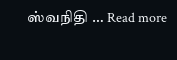ஸ்வநிதி … Read more